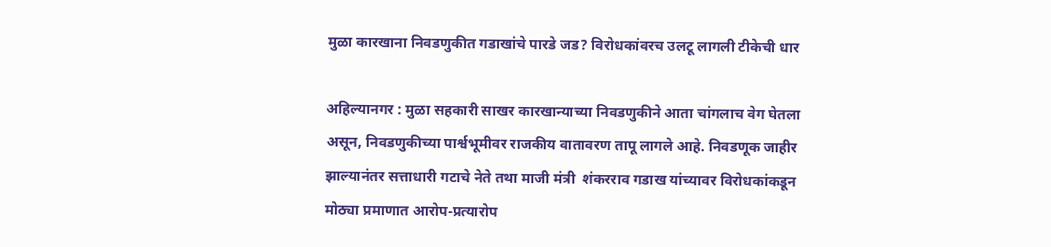मुळा कारखाना निवडणुकीत गडाखांचे पारडे जड? विरोधकांवरच उलटू लागली टीकेची धार

अहिल्यानगर : मुळा सहकारी साखर कारखान्याच्या निवडणुकीने आता चांगलाच वेग घेतला असून, निवडणुकीच्या पार्श्वभूमीवर राजकीय वातावरण तापू लागले आहे. निवडणूक जाहीर झाल्यानंतर सत्ताधारी गटाचे नेते तथा माजी मंत्री  शंकरराव गडाख यांच्यावर विरोधकांकडून मोठ्या प्रमाणात आरोप-प्रत्यारोप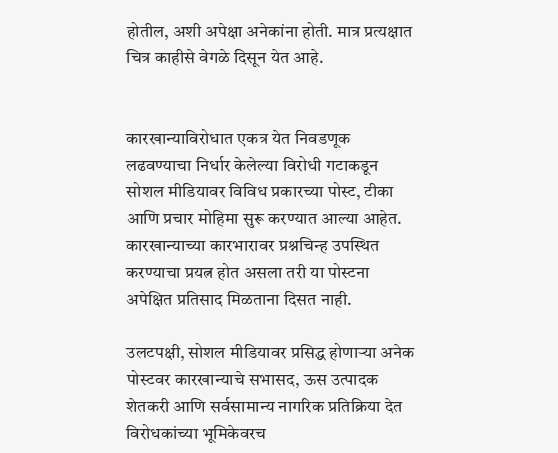होतील, अशी अपेक्षा अनेकांना होती. मात्र प्रत्यक्षात चित्र काहीसे वेगळे दिसून येत आहे.


कारखान्याविरोधात एकत्र येत निवडणूक लढवण्याचा निर्धार केलेल्या विरोधी गटाकडून सोशल मीडियावर विविध प्रकारच्या पोस्ट, टीका आणि प्रचार मोहिमा सुरू करण्यात आल्या आहेत. कारखान्याच्या कारभारावर प्रश्नचिन्ह उपस्थित करण्याचा प्रयत्न होत असला तरी या पोस्टना अपेक्षित प्रतिसाद मिळताना दिसत नाही.

उलटपक्षी, सोशल मीडियावर प्रसिद्ध होणाऱ्या अनेक पोस्टवर कारखान्याचे सभासद, ऊस उत्पादक शेतकरी आणि सर्वसामान्य नागरिक प्रतिक्रिया देत विरोधकांच्या भूमिकेवरच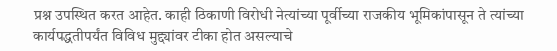प्रश्न उपस्थित करत आहेत. काही ठिकाणी विरोधी नेत्यांच्या पूर्वीच्या राजकीय भूमिकांपासून ते त्यांच्या कार्यपद्धतीपर्यंत विविध मुद्द्यांवर टीका होत असल्याचे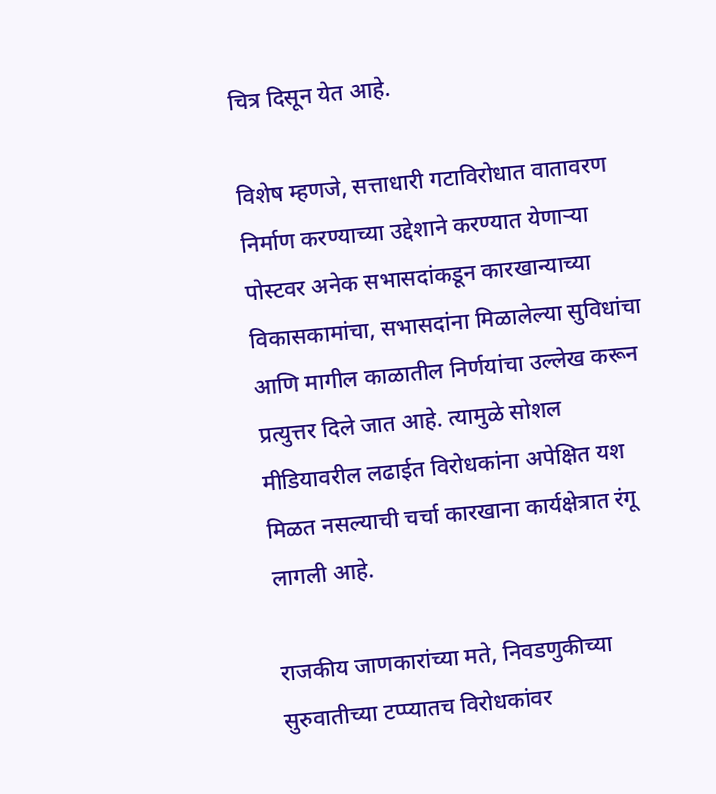चित्र दिसून येत आहे.

विशेष म्हणजे, सत्ताधारी गटाविरोधात वातावरण निर्माण करण्याच्या उद्देशाने करण्यात येणाऱ्या पोस्टवर अनेक सभासदांकडून कारखान्याच्या विकासकामांचा, सभासदांना मिळालेल्या सुविधांचा आणि मागील काळातील निर्णयांचा उल्लेख करून प्रत्युत्तर दिले जात आहे. त्यामुळे सोशल मीडियावरील लढाईत विरोधकांना अपेक्षित यश मिळत नसल्याची चर्चा कारखाना कार्यक्षेत्रात रंगू लागली आहे.

राजकीय जाणकारांच्या मते, निवडणुकीच्या सुरुवातीच्या टप्प्यातच विरोधकांवर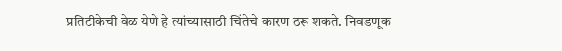प्रतिटीकेची वेळ येणे हे त्यांच्यासाठी चिंतेचे कारण ठरू शकते. निवडणूक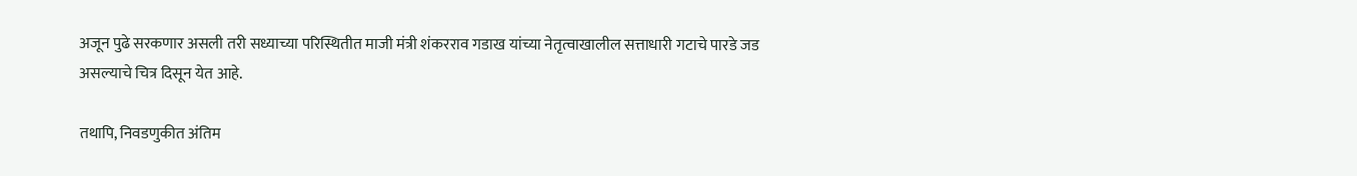अजून पुढे सरकणार असली तरी सध्याच्या परिस्थितीत माजी मंत्री शंकरराव गडाख यांच्या नेतृत्वाखालील सत्ताधारी गटाचे पारडे जड असल्याचे चित्र दिसून येत आहे.

तथापि, निवडणुकीत अंतिम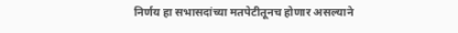निर्णय हा सभासदांच्या मतपेटीतूनच होणार असल्याने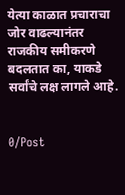येत्या काळात प्रचाराचा जोर वाढल्यानंतर राजकीय समीकरणे बदलतात का, याकडे सर्वांचे लक्ष लागले आहे.


0/Post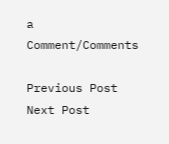a Comment/Comments

Previous Post Next Post